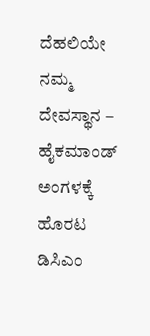ದೆಹಲಿಯೇ ನಮ್ಮ ದೇವಸ್ಥಾನ – ಹೈಕಮಾಂಡ್‌ ಅಂಗಳಕ್ಕೆ ಹೊರಟ ಡಿಸಿಎಂ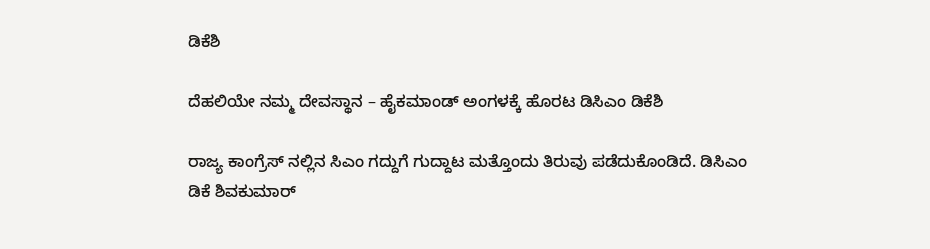ಡಿಕೆಶಿ

ದೆಹಲಿಯೇ ನಮ್ಮ ದೇವಸ್ಥಾನ – ಹೈಕಮಾಂಡ್‌ ಅಂಗಳಕ್ಕೆ ಹೊರಟ ಡಿಸಿಎಂ ಡಿಕೆಶಿ

ರಾಜ್ಯ ಕಾಂಗ್ರೆಸ್ ನಲ್ಲಿನ ಸಿಎಂ ಗದ್ದುಗೆ ಗುದ್ದಾಟ ಮತ್ತೊಂದು ತಿರುವು ಪಡೆದುಕೊಂಡಿದೆ. ಡಿಸಿಎಂ ಡಿಕೆ ಶಿವಕುಮಾರ್‌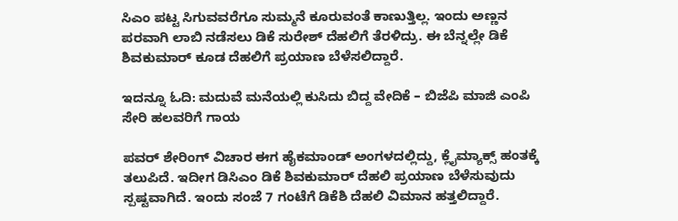ಸಿಎಂ ಪಟ್ಟ ಸಿಗುವವರೆಗೂ ಸುಮ್ಮನೆ ಕೂರುವಂತೆ ಕಾಣುತ್ತಿಲ್ಲ. ಇಂದು ಅಣ್ಣನ ಪರವಾಗಿ ಲಾಬಿ ನಡೆಸಲು ಡಿಕೆ ಸುರೇಶ್‌ ದೆಹಲಿಗೆ ತೆರಳಿದ್ರು. ಈ ಬೆನ್ನಲ್ಲೇ ಡಿಕೆ ಶಿವಕುಮಾರ್‌ ಕೂಡ ದೆಹಲಿಗೆ ಪ್ರಯಾಣ ಬೆಳೆಸಲಿದ್ದಾರೆ.

ಇದನ್ನೂ ಓದಿ: ಮದುವೆ ಮನೆಯಲ್ಲಿ ಕುಸಿದು ಬಿದ್ದ ವೇದಿಕೆ – ಬಿಜೆಪಿ ಮಾಜಿ ಎಂಪಿ ಸೇರಿ ಹಲವರಿಗೆ ಗಾಯ

ಪವರ್‌ ಶೇರಿಂಗ್‌ ವಿಚಾರ ಈಗ ಹೈಕಮಾಂಡ್‌ ಅಂಗಳದಲ್ಲಿದ್ದು, ಕ್ಲೈಮ್ಯಾಕ್ಸ್‌ ಹಂತಕ್ಕೆ ತಲುಪಿದೆ. ಇದೀಗ ಡಿಸಿಎಂ ಡಿಕೆ ಶಿವಕುಮಾರ್ ದೆಹಲಿ ಪ್ರಯಾಣ ಬೆಳೆಸುವುದು ಸ್ಪಷ್ಟವಾಗಿದೆ. ಇಂದು ಸಂಜೆ 7 ಗಂಟೆಗೆ ಡಿಕೆಶಿ ದೆಹಲಿ ವಿಮಾನ ಹತ್ತಲಿದ್ದಾರೆ.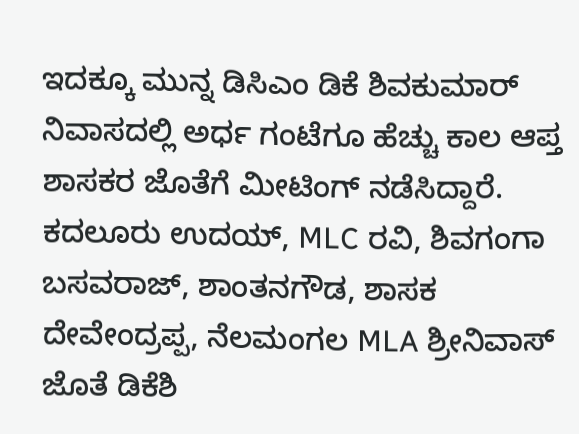ಇದಕ್ಕೂ ಮುನ್ನ ಡಿಸಿಎಂ ಡಿಕೆ ಶಿವಕುಮಾರ್ ನಿವಾಸದಲ್ಲಿ ಅರ್ಧ ಗಂಟೆಗೂ ಹೆಚ್ಚು ಕಾಲ ಆಪ್ತ ಶಾಸಕರ ಜೊತೆಗೆ ಮೀಟಿಂಗ್ ನಡೆಸಿದ್ದಾರೆ. ಕದಲೂರು ಉದಯ್, MLC ರವಿ, ಶಿವಗಂಗಾ ಬಸವರಾಜ್, ಶಾಂತನಗೌಡ, ಶಾಸಕ ದೇವೇಂದ್ರಪ್ಪ, ನೆಲಮಂಗಲ MLA ಶ್ರೀನಿವಾಸ್ ಜೊತೆ ಡಿಕೆಶಿ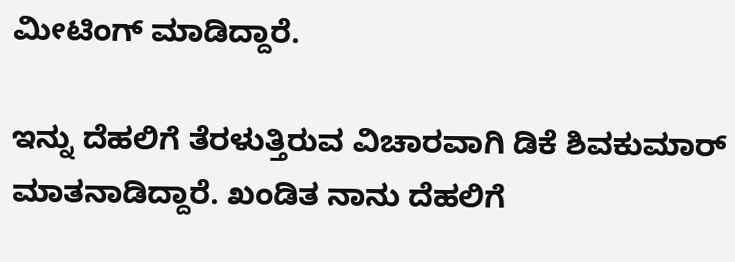ಮೀಟಿಂಗ್‌ ಮಾಡಿದ್ದಾರೆ.

ಇನ್ನು ದೆಹಲಿಗೆ ತೆರಳುತ್ತಿರುವ ವಿಚಾರವಾಗಿ ಡಿಕೆ ಶಿವಕುಮಾರ್‌ ಮಾತನಾಡಿದ್ದಾರೆ. ಖಂಡಿತ ನಾನು ದೆಹಲಿಗೆ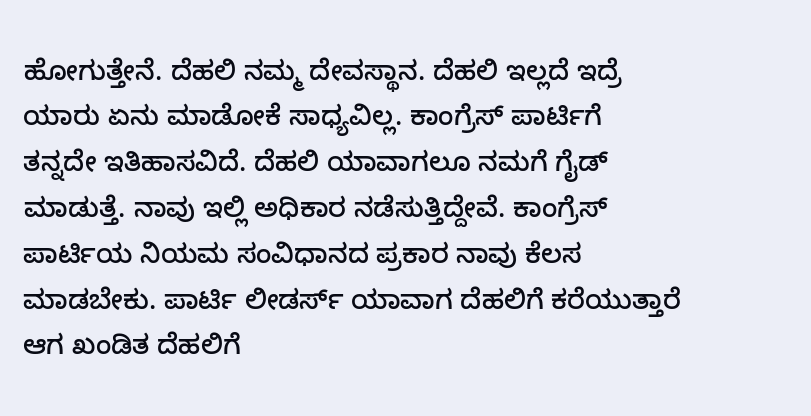ಹೋಗುತ್ತೇನೆ. ದೆಹಲಿ ನಮ್ಮ ದೇವಸ್ಥಾನ. ದೆಹಲಿ ಇಲ್ಲದೆ ಇದ್ರೆ ಯಾರು ಏನು ಮಾಡೋಕೆ ಸಾಧ್ಯವಿಲ್ಲ. ಕಾಂಗ್ರೆಸ್ ಪಾರ್ಟಿಗೆ ತನ್ನದೇ ಇತಿಹಾಸವಿದೆ. ದೆಹಲಿ ಯಾವಾಗಲೂ ನಮಗೆ ಗೈಡ್ ಮಾಡುತ್ತೆ. ನಾವು ಇಲ್ಲಿ ಅಧಿಕಾರ ನಡೆಸುತ್ತಿದ್ದೇವೆ. ಕಾಂಗ್ರೆಸ್ ಪಾರ್ಟಿಯ ನಿಯಮ ಸಂವಿಧಾನದ ಪ್ರಕಾರ ನಾವು ಕೆಲಸ ಮಾಡಬೇಕು. ಪಾರ್ಟಿ ಲೀಡರ್ಸ್ ಯಾವಾಗ ದೆಹಲಿಗೆ ಕರೆಯುತ್ತಾರೆ ಆಗ ಖಂಡಿತ ದೆಹಲಿಗೆ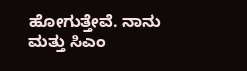ಹೋಗುತ್ತೇವೆ. ನಾನು ಮತ್ತು ಸಿಎಂ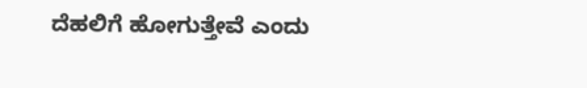ದೆಹಲಿಗೆ ಹೋಗುತ್ತೇವೆ ಎಂದು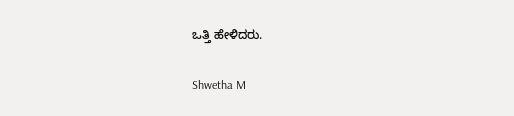ಒತ್ತಿ ಹೇಳಿದರು.

Shwetha M